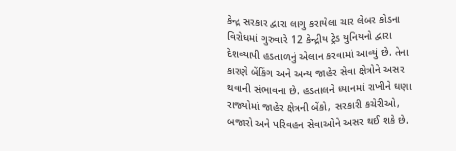કેન્દ્ર સરકાર દ્વારા લાગુ કરાયેલા ચાર લેબર કોડના વિરોધમાં ગુરુવારે 12 કેન્દ્રીય ટ્રેડ યુનિયનો દ્વારા દેશવ્યાપી હડતાળનું એલાન કરવામાં આવ્યું છે. તેના કારણે બેંકિંગ અને અન્ય જાહેર સેવા ક્ષેત્રોને અસર થવાની સંભાવના છે. હડતાલને ધ્યાનમાં રાખીને ઘણા રાજ્યોમાં જાહેર ક્ષેત્રની બેંકો, સરકારી કચેરીઓ, બજારો અને પરિવહન સેવાઓને અસર થઈ શકે છે.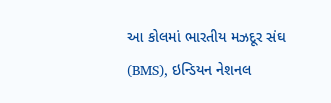આ કોલમાં ભારતીય મઝદૂર સંઘ (BMS), ઇન્ડિયન નેશનલ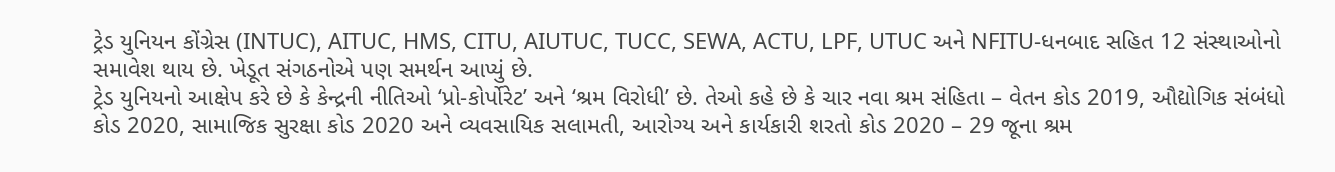ટ્રેડ યુનિયન કોંગ્રેસ (INTUC), AITUC, HMS, CITU, AIUTUC, TUCC, SEWA, ACTU, LPF, UTUC અને NFITU-ધનબાદ સહિત 12 સંસ્થાઓનો સમાવેશ થાય છે. ખેડૂત સંગઠનોએ પણ સમર્થન આપ્યું છે.
ટ્રેડ યુનિયનો આક્ષેપ કરે છે કે કેન્દ્રની નીતિઓ ‘પ્રો-કોર્પોરેટ’ અને ‘શ્રમ વિરોધી’ છે. તેઓ કહે છે કે ચાર નવા શ્રમ સંહિતા – વેતન કોડ 2019, ઔદ્યોગિક સંબંધો કોડ 2020, સામાજિક સુરક્ષા કોડ 2020 અને વ્યવસાયિક સલામતી, આરોગ્ય અને કાર્યકારી શરતો કોડ 2020 – 29 જૂના શ્રમ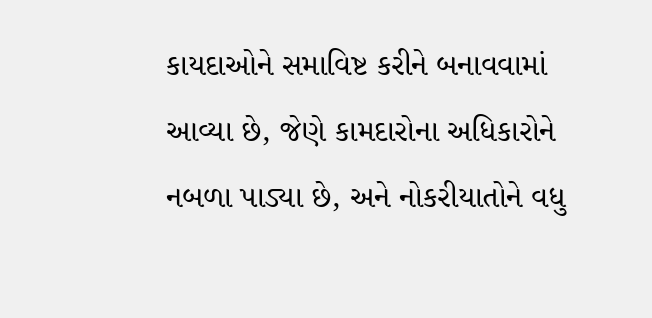કાયદાઓને સમાવિષ્ટ કરીને બનાવવામાં આવ્યા છે, જેણે કામદારોના અધિકારોને નબળા પાડ્યા છે, અને નોકરીયાતોને વધુ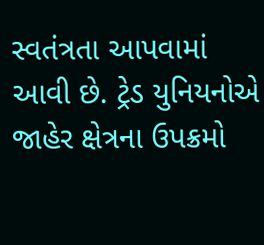સ્વતંત્રતા આપવામાં આવી છે. ટ્રેડ યુનિયનોએ જાહેર ક્ષેત્રના ઉપક્રમો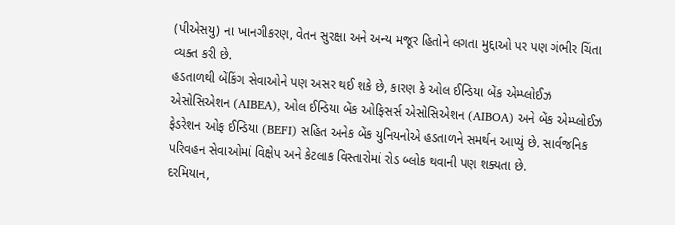(પીએસયુ) ના ખાનગીકરણ, વેતન સુરક્ષા અને અન્ય મજૂર હિતોને લગતા મુદ્દાઓ પર પણ ગંભીર ચિંતા વ્યક્ત કરી છે.
હડતાળથી બેંકિંગ સેવાઓને પણ અસર થઈ શકે છે, કારણ કે ઓલ ઈન્ડિયા બેંક એમ્પ્લોઈઝ એસોસિએશન (AIBEA), ઓલ ઈન્ડિયા બેંક ઓફિસર્સ એસોસિએશન (AIBOA) અને બેંક એમ્પ્લોઈઝ ફેડરેશન ઓફ ઈન્ડિયા (BEFI) સહિત અનેક બેંક યુનિયનોએ હડતાળને સમર્થન આપ્યું છે. સાર્વજનિક પરિવહન સેવાઓમાં વિક્ષેપ અને કેટલાક વિસ્તારોમાં રોડ બ્લોક થવાની પણ શક્યતા છે.
દરમિયાન,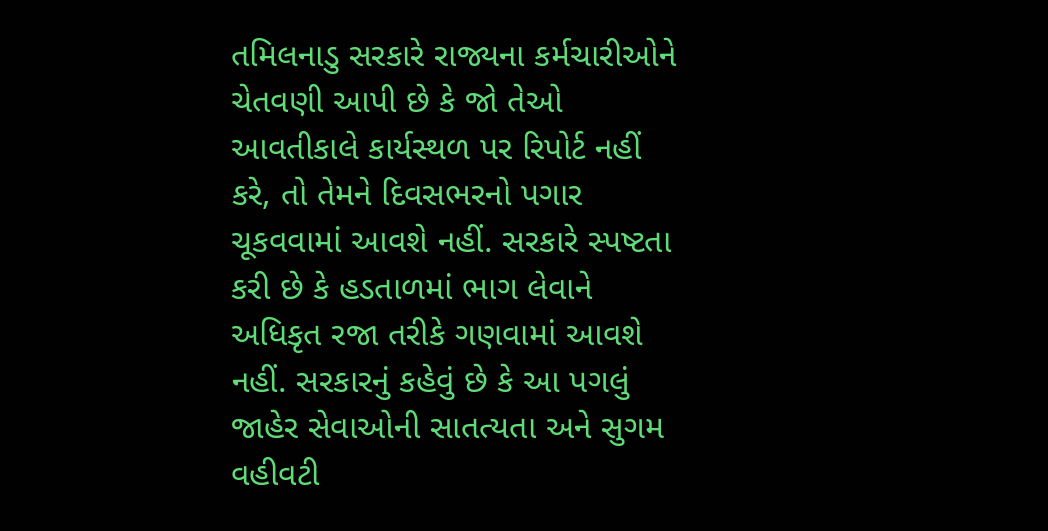તમિલનાડુ સરકારે રાજ્યના કર્મચારીઓને ચેતવણી આપી છે કે જો તેઓ આવતીકાલે કાર્યસ્થળ પર રિપોર્ટ નહીં કરે, તો તેમને દિવસભરનો પગાર ચૂકવવામાં આવશે નહીં. સરકારે સ્પષ્ટતા કરી છે કે હડતાળમાં ભાગ લેવાને અધિકૃત રજા તરીકે ગણવામાં આવશે નહીં. સરકારનું કહેવું છે કે આ પગલું જાહેર સેવાઓની સાતત્યતા અને સુગમ વહીવટી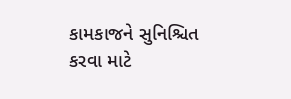કામકાજને સુનિશ્ચિત કરવા માટે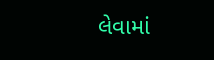લેવામાં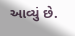આવ્યું છે.